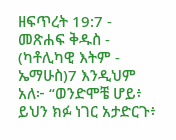ዘፍጥረት 19:7 - መጽሐፍ ቅዱስ - (ካቶሊካዊ እትም - ኤማሁስ)7 እንዲህም አለ፦ “ወንድሞቼ ሆይ፥ ይህን ክፉ ነገር አታድርጉ፥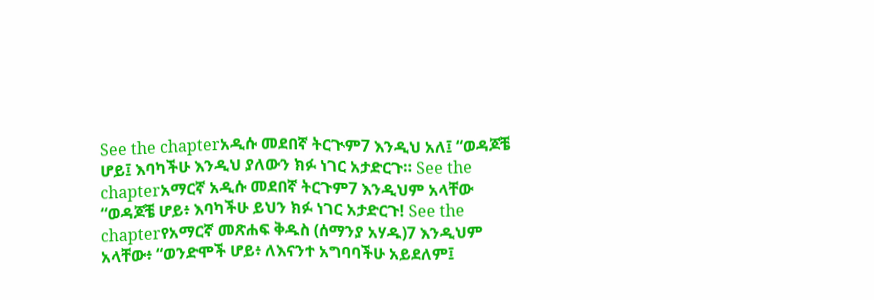See the chapterአዲሱ መደበኛ ትርጒም7 እንዲህ አለ፤ “ወዳጆቼ ሆይ፤ እባካችሁ እንዲህ ያለውን ክፉ ነገር አታድርጉ። See the chapterአማርኛ አዲሱ መደበኛ ትርጉም7 እንዲህም አላቸው “ወዳጆቼ ሆይ፥ እባካችሁ ይህን ክፉ ነገር አታድርጉ! See the chapterየአማርኛ መጽሐፍ ቅዱስ (ሰማንያ አሃዱ)7 እንዲህም አላቸው፥ “ወንድሞች ሆይ፥ ለእናንተ አግባባችሁ አይደለም፤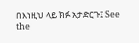በእነዚህ ላይ ክፉ አታድርጉ፤ See the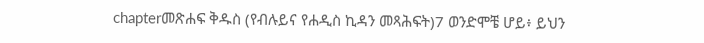chapterመጽሐፍ ቅዱስ (የብሉይና የሐዲስ ኪዳን መጻሕፍት)7 ወንድሞቼ ሆይ፥ ይህን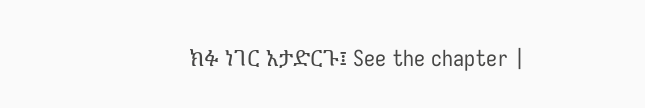ክፉ ነገር አታድርጉ፤ See the chapter |